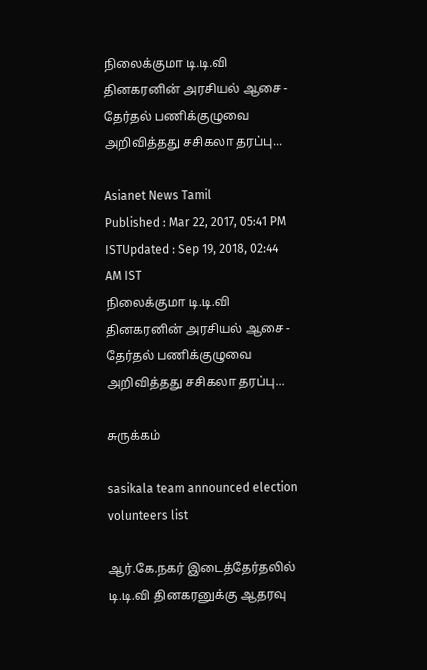நிலைக்குமா டி.டி.வி தினகரனின் அரசியல் ஆசை - தேர்தல் பணிக்குழுவை அறிவித்தது சசிகலா தரப்பு...

Asianet News Tamil
Published : Mar 22, 2017, 05:41 PM ISTUpdated : Sep 19, 2018, 02:44 AM IST
நிலைக்குமா டி.டி.வி தினகரனின் அரசியல் ஆசை - தேர்தல் பணிக்குழுவை அறிவித்தது சசிகலா தரப்பு...

சுருக்கம்

sasikala team announced election volunteers list

ஆர்.கே.நகர் இடைத்தேர்தலில் டி.டி.வி தினகரனுக்கு ஆதரவு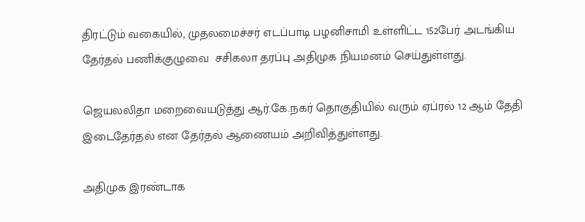திரட்டும் வகையில், முதலமைச்சர் எடப்பாடி பழனிசாமி உள்ளிட்ட 152பேர் அடங்கிய தேர்தல் பணிக்குழுவை  சசிகலா தரப்பு அதிமுக நியமனம் செய்துள்ளது.

ஜெயலலிதா மறைவையடுத்து ஆர்.கே.நகர் தொகுதியில் வரும் ஏப்ரல் 12 ஆம் தேதி இடைதேர்தல் என தேர்தல் ஆணையம் அறிவித்துள்ளது.

அதிமுக இரண்டாக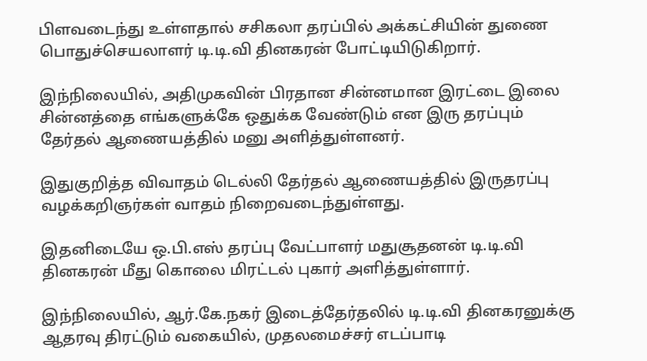பிளவடைந்து உள்ளதால் சசிகலா தரப்பில் அக்கட்சியின் துணை பொதுச்செயலாளர் டி.டி.வி தினகரன் போட்டியிடுகிறார்.

இந்நிலையில், அதிமுகவின் பிரதான சின்னமான இரட்டை இலை சின்னத்தை எங்களுக்கே ஒதுக்க வேண்டும் என இரு தரப்பும் தேர்தல் ஆணையத்தில் மனு அளித்துள்ளனர்.

இதுகுறித்த விவாதம் டெல்லி தேர்தல் ஆணையத்தில் இருதரப்பு வழக்கறிஞர்கள் வாதம் நிறைவடைந்துள்ளது.

இதனிடையே ஒ.பி.எஸ் தரப்பு வேட்பாளர் மதுசூதனன் டி.டி.வி தினகரன் மீது கொலை மிரட்டல் புகார் அளித்துள்ளார்.

இந்நிலையில், ஆர்.கே.நகர் இடைத்தேர்தலில் டி.டி.வி தினகரனுக்கு ஆதரவு திரட்டும் வகையில், முதலமைச்சர் எடப்பாடி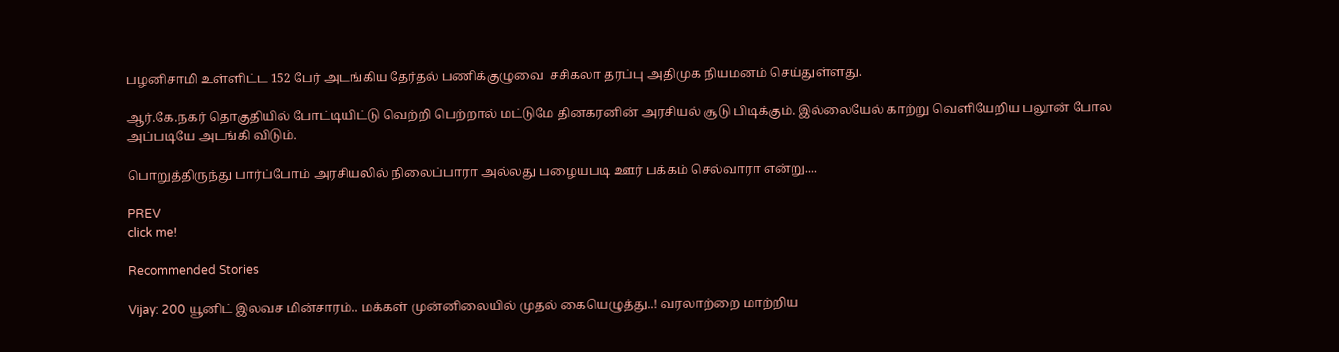பழனிசாமி உள்ளிட்ட 152 பேர் அடங்கிய தேர்தல் பணிக்குழுவை  சசிகலா தரப்பு அதிமுக நியமனம் செய்துள்ளது.

ஆர்.கே.நகர் தொகுதியில் போட்டியிட்டு வெற்றி பெற்றால் மட்டுமே தினகரனின் அரசியல் சூடு பிடிக்கும். இல்லையேல் காற்று வெளியேறிய பலூன் போல அப்படியே அடங்கி விடும்.

பொறுத்திருந்து பார்ப்போம் அரசியலில் நிலைப்பாரா அல்லது பழையபடி ஊர் பக்கம் செல்வாரா என்று....

PREV
click me!

Recommended Stories

Vijay: 200 யூனிட் இலவச மின்சாரம்.. மக்கள் முன்னிலையில் முதல் கையெழுத்து..! வரலாற்றை மாற்றிய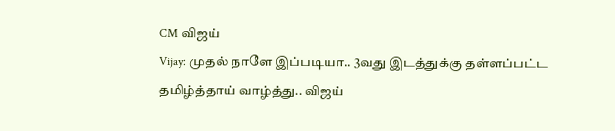CM விஜய்
Vijay: முதல் நாளே இப்படியா.. 3வது இடத்துக்கு தள்ளப்பட்ட தமிழ்த்தாய் வாழ்த்து.. விஜய்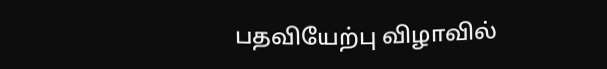பதவியேற்பு விழாவில்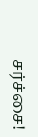சர்ச்சை!